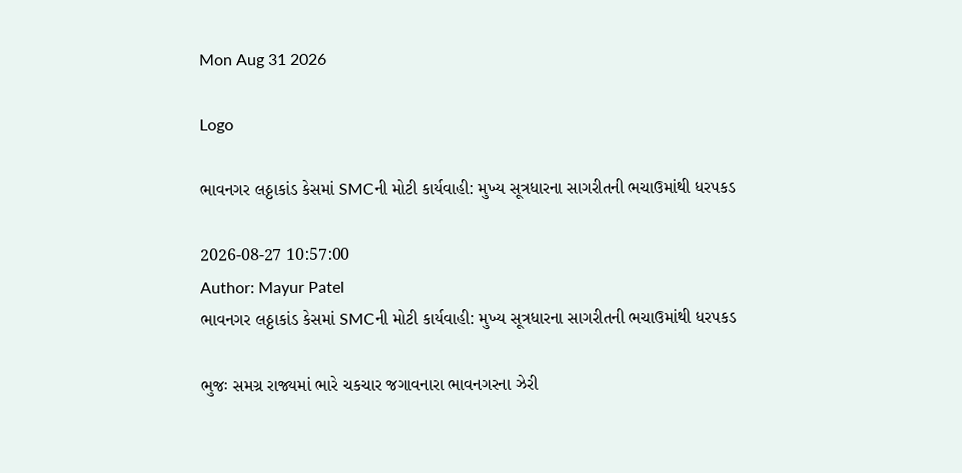Mon Aug 31 2026

Logo

ભાવનગર લઠ્ઠાકાંડ કેસમાં SMCની મોટી કાર્યવાહી: મુખ્ય સૂત્રધારના સાગરીતની ભચાઉમાંથી ધરપકડ

2026-08-27 10:57:00
Author: Mayur Patel
ભાવનગર લઠ્ઠાકાંડ કેસમાં SMCની મોટી કાર્યવાહી: મુખ્ય સૂત્રધારના સાગરીતની ભચાઉમાંથી ધરપકડ

ભુજઃ સમગ્ર રાજ્યમાં ભારે ચકચાર જગાવનારા ભાવનગરના ઝેરી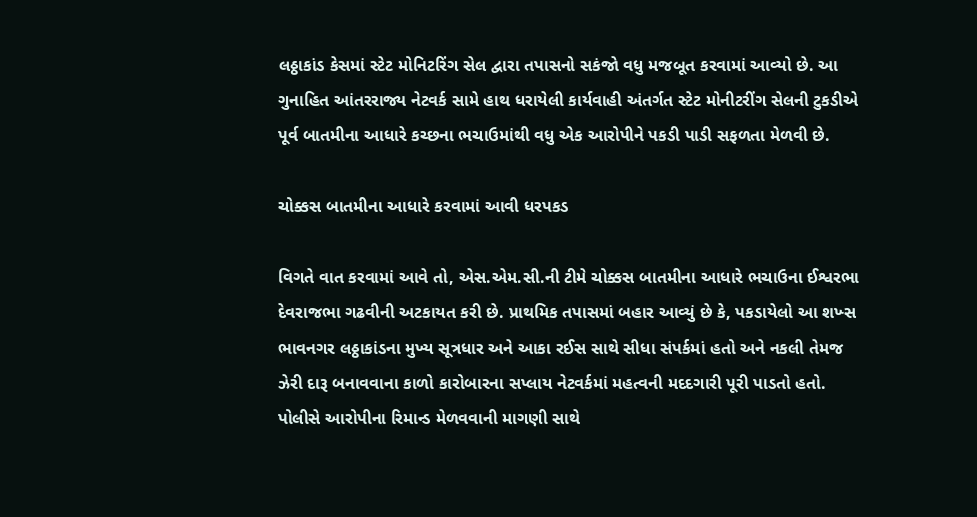લઠ્ઠાકાંડ કેસમાં સ્ટેટ મોનિટરિંગ સેલ દ્વારા તપાસનો સકંજો વધુ મજબૂત કરવામાં આવ્યો છે. આ ગુનાહિત આંતરરાજ્ય નેટવર્ક સામે હાથ ધરાયેલી કાર્યવાહી અંતર્ગત સ્ટેટ મોનીટરીંગ સેલની ટુકડીએ પૂર્વ બાતમીના આધારે કચ્છના ભચાઉમાંથી વધુ એક આરોપીને પકડી પાડી સફળતા મેળવી છે.

ચોક્કસ બાતમીના આધારે કરવામાં આવી ધરપકડ

વિગતે વાત કરવામાં આવે તો, એસ.એમ.સી.ની ટીમે ચોક્કસ બાતમીના આધારે ભચાઉના ઈશ્વરભા દેવરાજભા ગઢવીની અટકાયત કરી છે. પ્રાથમિક તપાસમાં બહાર આવ્યું છે કે, પકડાયેલો આ શખ્સ ભાવનગર લઠ્ઠાકાંડના મુખ્ય સૂત્રધાર અને આકા રઈસ સાથે સીધા સંપર્કમાં હતો અને નકલી તેમજ ઝેરી દારૂ બનાવવાના કાળો કારોબારના સપ્લાય નેટવર્કમાં મહત્વની મદદગારી પૂરી પાડતો હતો. પોલીસે આરોપીના રિમાન્ડ મેળવવાની માગણી સાથે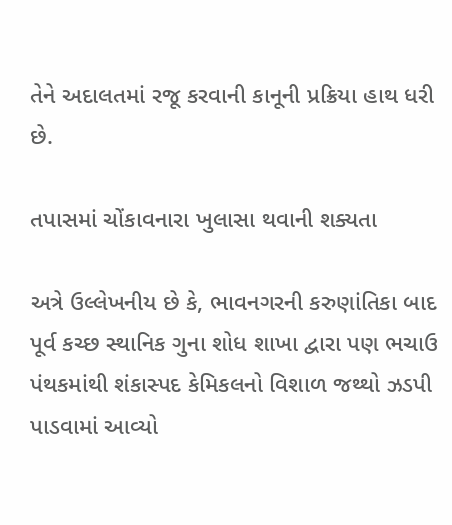તેને અદાલતમાં રજૂ કરવાની કાનૂની પ્રક્રિયા હાથ ધરી છે.

તપાસમાં ચોંકાવનારા ખુલાસા થવાની શક્યતા

અત્રે ઉલ્લેખનીય છે કે, ભાવનગરની કરુણાંતિકા બાદ પૂર્વ કચ્છ સ્થાનિક ગુના શોધ શાખા દ્વારા પણ ભચાઉ પંથકમાંથી શંકાસ્પદ કેમિકલનો વિશાળ જથ્થો ઝડપી પાડવામાં આવ્યો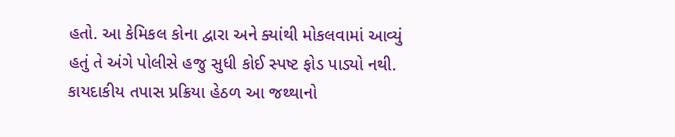હતો. આ કેમિકલ કોના દ્વારા અને ક્યાંથી મોકલવામાં આવ્યું હતું તે અંગે પોલીસે હજુ સુધી કોઈ સ્પષ્ટ ફોડ પાડ્યો નથી. કાયદાકીય તપાસ પ્રક્રિયા હેઠળ આ જથ્થાનો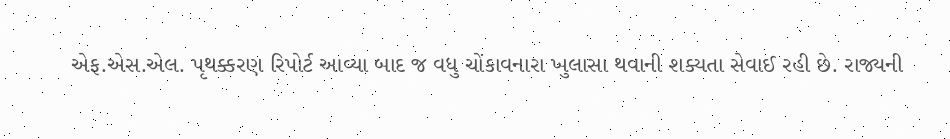એફ.એસ.એલ. પૃથક્કરણ રિપોર્ટ આવ્યા બાદ જ વધુ ચોંકાવનારા ખુલાસા થવાની શક્યતા સેવાઈ રહી છે. રાજ્યની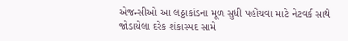એજન્સીઓ આ લઠ્ઠાકાંડના મૂળ સુધી પહોંચવા માટે નેટવર્ક સાથે જોડાયેલા દરેક શંકાસ્પદ સામે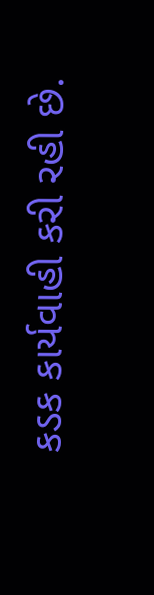કડક કાર્યવાહી કરી રહી છે.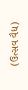(ઉત્સવ વૈદ્ય)